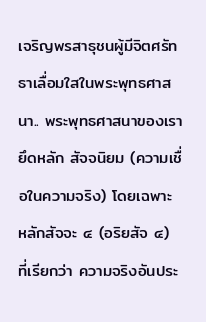เจริญพรสาธุชนผู้มีจิตศรัทธาเลื่อมใสในพระพุทธศาสนา.. พระพุทธศาสนาของเรายึดหลัก สัจจนิยม (ความเชื่อในความจริง) โดยเฉพาะ หลักสัจจะ ๔ (อริยสัจ ๔) ที่เรียกว่า ความจริงอันประ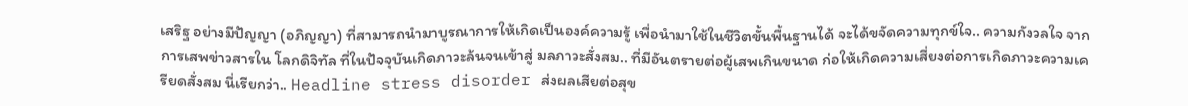เสริฐ อย่างมีปัญญา (อภิญญา) ที่สามารถนำมาบูรณาการให้เกิดเป็นองค์ความรู้ เพื่อนำมาใช้ในชีวิตขั้นพื้นฐานได้ จะได้ขจัดความทุกข์ใจ.. ความกังวลใจ จากการเสพข่าวสารใน โลกดิจิทัล ที่ในปัจจุบันเกิดภาวะล้นจนเข้าสู่ มลภาวะสั่งสม.. ที่มีอันตรายต่อผู้เสพเกินขนาด ก่อให้เกิดความเสี่ยงต่อการเกิดภาวะความเครียดสั่งสม นี่เรียกว่า.. Headline stress disorder ส่งผลเสียต่อสุข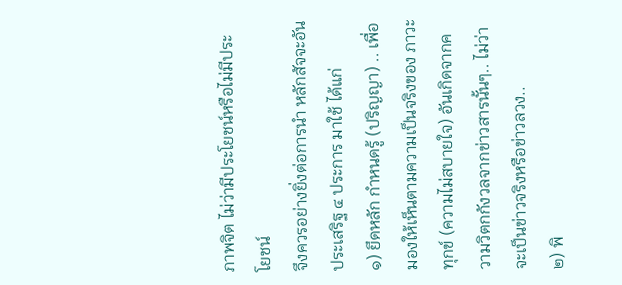ภาพจิต ไม่ว่ามีประโยชน์หรือไม่มีประโยชน์
จึงควรอย่างยิ่งต่อการนำ หลักสัจจะอันประเสริฐ ๔ ประการ มาใช้ ได้แก่
๑) ยึดหลัก กำหนดรู้ (ปริญญา) .. เพื่อมองให้เห็นตามความเป็นจริงของ ภาวะทุกข์ (ความไม่สบายใจ) อันเกิดจากความวิตกกังวลจากข่าวสารนั้นๆ.. ไม่ว่าจะเป็นข่าวจริงหรือข่าวลวง..
๒) พิ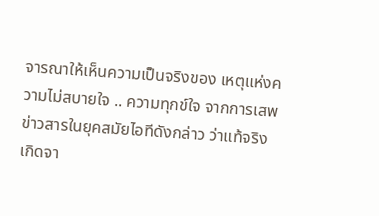จารณาให้เห็นความเป็นจริงของ เหตุแห่งความไม่สบายใจ .. ความทุกข์ใจ จากการเสพข่าวสารในยุคสมัยไอทีดังกล่าว ว่าแท้จริงเกิดจา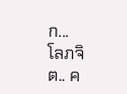ก...
โลภจิต.. ค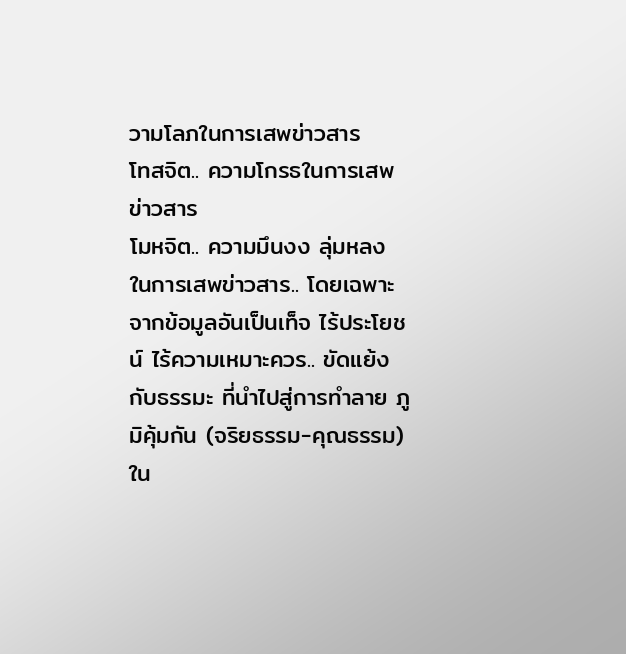วามโลภในการเสพข่าวสาร
โทสจิต.. ความโกรธในการเสพข่าวสาร
โมหจิต.. ความมึนงง ลุ่มหลง ในการเสพข่าวสาร.. โดยเฉพาะจากข้อมูลอันเป็นเท็จ ไร้ประโยชน์ ไร้ความเหมาะควร.. ขัดแย้งกับธรรมะ ที่นำไปสู่การทำลาย ภูมิคุ้มกัน (จริยธรรม-คุณธรรม) ใน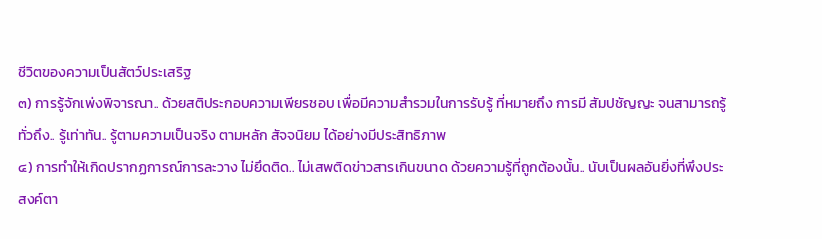ชีวิตของความเป็นสัตว์ประเสริฐ
๓) การรู้จักเพ่งพิจารณา.. ด้วยสติประกอบความเพียรชอบ เพื่อมีความสำรวมในการรับรู้ ที่หมายถึง การมี สัมปชัญญะ จนสามารถรู้ทั่วถึง.. รู้เท่าทัน.. รู้ตามความเป็นจริง ตามหลัก สัจจนิยม ได้อย่างมีประสิทธิภาพ
๔) การทำให้เกิดปรากฏการณ์การละวาง ไม่ยึดติด.. ไม่เสพติดข่าวสารเกินขนาด ด้วยความรู้ที่ถูกต้องนั้น.. นับเป็นผลอันยิ่งที่พึงประสงค์ตา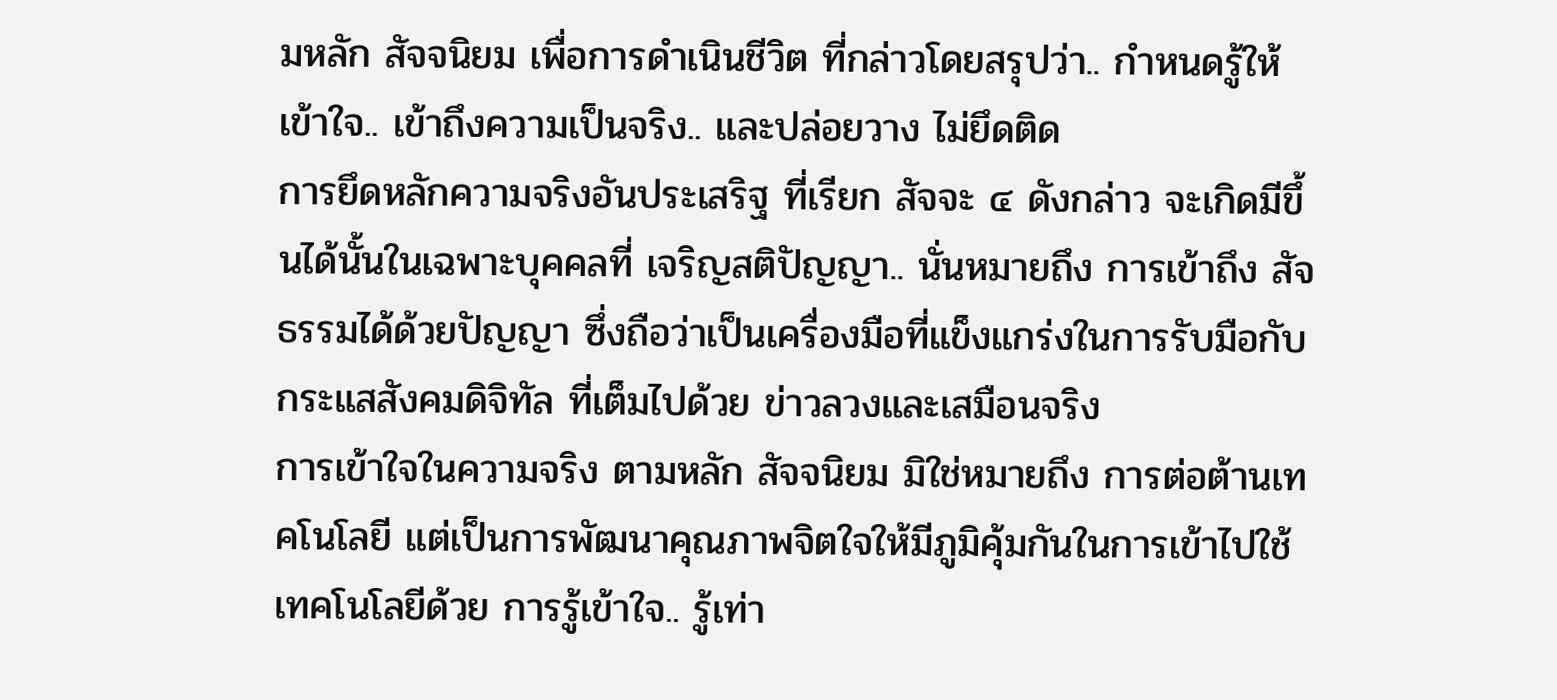มหลัก สัจจนิยม เพื่อการดำเนินชีวิต ที่กล่าวโดยสรุปว่า.. กำหนดรู้ให้เข้าใจ.. เข้าถึงความเป็นจริง.. และปล่อยวาง ไม่ยึดติด
การยึดหลักความจริงอันประเสริฐ ที่เรียก สัจจะ ๔ ดังกล่าว จะเกิดมีขึ้นได้นั้นในเฉพาะบุคคลที่ เจริญสติปัญญา.. นั่นหมายถึง การเข้าถึง สัจธรรมได้ด้วยปัญญา ซึ่งถือว่าเป็นเครื่องมือที่แข็งแกร่งในการรับมือกับ กระแสสังคมดิจิทัล ที่เต็มไปด้วย ข่าวลวงและเสมือนจริง
การเข้าใจในความจริง ตามหลัก สัจจนิยม มิใช่หมายถึง การต่อต้านเทคโนโลยี แต่เป็นการพัฒนาคุณภาพจิตใจให้มีภูมิคุ้มกันในการเข้าไปใช้เทคโนโลยีด้วย การรู้เข้าใจ.. รู้เท่า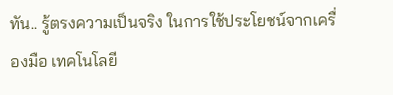ทัน.. รู้ตรงความเป็นจริง ในการใช้ประโยชน์จากเครื่องมือ เทคโนโลยี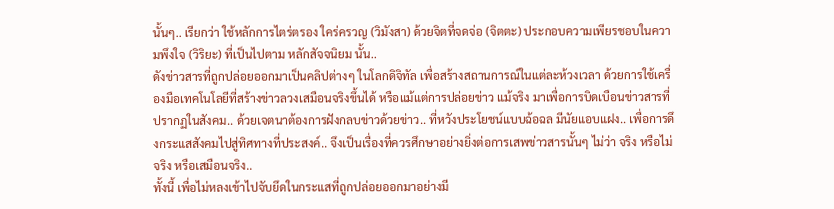นั้นๆ.. เรียกว่า ใช้หลักการไตร่ตรอง ใคร่ครวญ (วิมังสา) ด้วยจิตที่จดจ่อ (จิตตะ) ประกอบความเพียรชอบในความพึงใจ (วิริยะ) ที่เป็นไปตาม หลักสัจจนิยม นั้น..
ดังข่าวสารที่ถูกปล่อยออกมาเป็นคลิปต่างๆ ในโลกดิจิทัล เพื่อสร้างสถานการณ์ในแต่ละห้วงเวลา ด้วยการใช้เครื่องมือเทคโนโลยีที่สร้างข่าวลวงเสมือนจริงขึ้นได้ หรือแม้แต่การปล่อยข่าว แม้จริง มาเพื่อการบิดเบือนข่าวสารที่ปรากฏในสังคม.. ด้วยเจตนาต้องการฝังกลบข่าวด้วยข่าว.. ที่หวังประโยชน์แบบฉ้อฉล มีนัยแอบแฝง.. เพื่อการดึงกระแสสังคมไปสู่ทิศทางที่ประสงค์.. จึงเป็นเรื่องที่ควรศึกษาอย่างยิ่งต่อการเสพข่าวสารนั้นๆ ไม่ว่า จริง หรือไม่จริง หรือเสมือนจริง..
ทั้งนี้ เพื่อไม่หลงเข้าไปจับยึดในกระแสที่ถูกปล่อยออกมาอย่างมี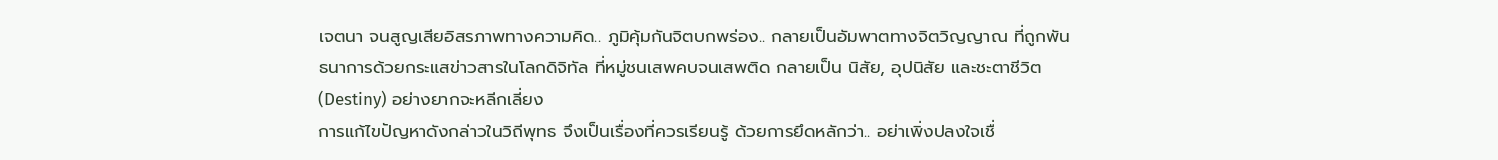เจตนา จนสูญเสียอิสรภาพทางความคิด.. ภูมิคุ้มกันจิตบกพร่อง.. กลายเป็นอัมพาตทางจิตวิญญาณ ที่ถูกพันธนาการด้วยกระแสข่าวสารในโลกดิจิทัล ที่หมู่ชนเสพคบจนเสพติด กลายเป็น นิสัย, อุปนิสัย และชะตาชีวิต (Destiny) อย่างยากจะหลีกเลี่ยง
การแก้ไขปัญหาดังกล่าวในวิถีพุทธ จึงเป็นเรื่องที่ควรเรียนรู้ ด้วยการยึดหลักว่า.. อย่าเพิ่งปลงใจเชื่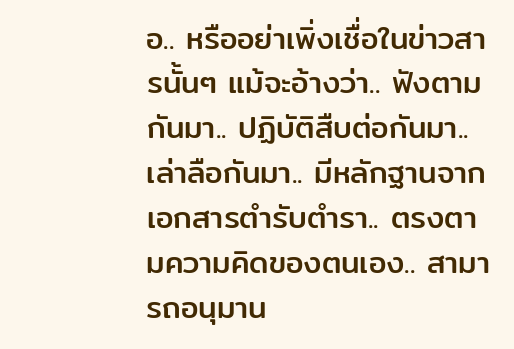อ.. หรืออย่าเพิ่งเชื่อในข่าวสารนั้นๆ แม้จะอ้างว่า.. ฟังตามกันมา.. ปฏิบัติสืบต่อกันมา.. เล่าลือกันมา.. มีหลักฐานจากเอกสารตำรับตำรา.. ตรงตามความคิดของตนเอง.. สามารถอนุมาน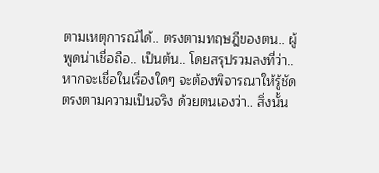ตามเหตุการณ์ได้.. ตรงตามทฤษฎีของตน.. ผู้พูดน่าเชื่อถือ.. เป็นต้น.. โดยสรุปรวมลงที่ว่า.. หากจะเชื่อในเรื่องใดๆ จะต้องพิจารณาให้รู้ชัด ตรงตามความเป็นจริง ด้วยตนเองว่า.. สิ่งนั้น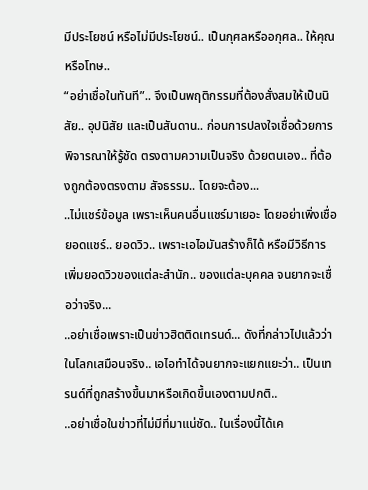มีประโยชน์ หรือไม่มีประโยชน์.. เป็นกุศลหรืออกุศล.. ให้คุณหรือโทษ..
“อย่าเชื่อในทันที”.. จึงเป็นพฤติกรรมที่ต้องสั่งสมให้เป็นนิสัย.. อุปนิสัย และเป็นสันดาน.. ก่อนการปลงใจเชื่อด้วยการพิจารณาให้รู้ชัด ตรงตามความเป็นจริง ด้วยตนเอง.. ที่ต้องถูกต้องตรงตาม สัจธรรม.. โดยจะต้อง...
..ไม่แชร์ข้อมูล เพราะเห็นคนอื่นแชร์มาเยอะ โดยอย่าเพิ่งเชื่อยอดแชร์.. ยอดวิว.. เพราะเอไอมันสร้างก็ได้ หรือมีวิธีการเพิ่มยอดวิวของแต่ละสำนัก.. ของแต่ละบุคคล จนยากจะเชื่อว่าจริง...
..อย่าเชื่อเพราะเป็นข่าวฮิตติดเทรนด์... ดังที่กล่าวไปแล้วว่า ในโลกเสมือนจริง.. เอไอทำได้จนยากจะแยกแยะว่า.. เป็นเทรนด์ที่ถูกสร้างขึ้นมาหรือเกิดขึ้นเองตามปกติ..
..อย่าเชื่อในข่าวที่ไม่มีที่มาแน่ชัด.. ในเรื่องนี้ได้เค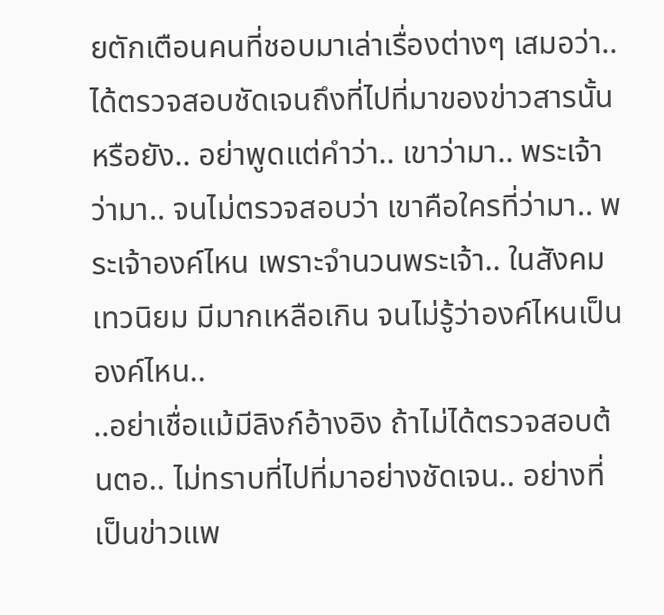ยตักเตือนคนที่ชอบมาเล่าเรื่องต่างๆ เสมอว่า.. ได้ตรวจสอบชัดเจนถึงที่ไปที่มาของข่าวสารนั้นหรือยัง.. อย่าพูดแต่คำว่า.. เขาว่ามา.. พระเจ้าว่ามา.. จนไม่ตรวจสอบว่า เขาคือใครที่ว่ามา.. พระเจ้าองค์ไหน เพราะจำนวนพระเจ้า.. ในสังคม เทวนิยม มีมากเหลือเกิน จนไม่รู้ว่าองค์ไหนเป็นองค์ไหน..
..อย่าเชื่อแม้มีลิงก์อ้างอิง ถ้าไม่ได้ตรวจสอบต้นตอ.. ไม่ทราบที่ไปที่มาอย่างชัดเจน.. อย่างที่เป็นข่าวแพ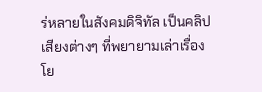ร่หลายในสังคมดิจิทัล เป็นคลิปเสียงต่างๆ ที่พยายามเล่าเรื่องโย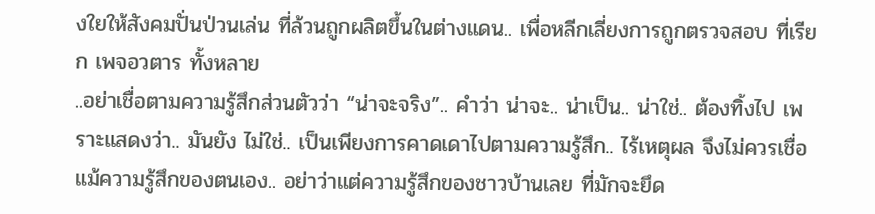งใยให้สังคมปั่นป่วนเล่น ที่ล้วนถูกผลิตขึ้นในต่างแดน.. เพื่อหลีกเลี่ยงการถูกตรวจสอบ ที่เรียก เพจอวตาร ทั้งหลาย
..อย่าเชื่อตามความรู้สึกส่วนตัวว่า “น่าจะจริง”.. คำว่า น่าจะ.. น่าเป็น.. น่าใช่.. ต้องทิ้งไป เพราะแสดงว่า.. มันยัง ไม่ใช่.. เป็นเพียงการคาดเดาไปตามความรู้สึก.. ไร้เหตุผล จึงไม่ควรเชื่อแม้ความรู้สึกของตนเอง.. อย่าว่าแต่ความรู้สึกของชาวบ้านเลย ที่มักจะยึด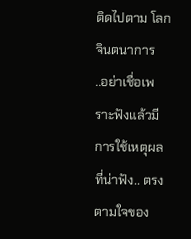ติดไปตาม โลกจินตนาการ
..อย่าเชื่อเพราะฟังแล้วมีการใช้เหตุผลที่น่าฟัง.. ตรงตามใจของ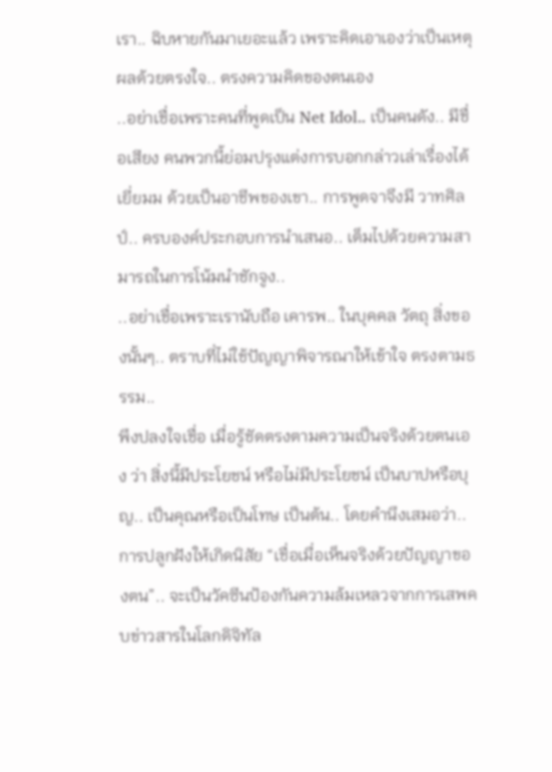เรา.. ฉิบหายกันมาเยอะแล้ว เพราะคิดเอาเองว่าเป็นเหตุผลด้วยตรงใจ.. ตรงความคิดของตนเอง
..อย่าเชื่อเพราะคนที่พูดเป็น Net Idol.. เป็นคนดัง.. มีชื่อเสียง คนพวกนี้ย่อมปรุงแต่งการบอกกล่าวเล่าเรื่องได้เยี่ยมม ด้วยเป็นอาชีพของเขา.. การพูดจาจึงมี วาทศิลป์.. ครบองค์ประกอบการนำเสนอ.. เต็มไปด้วยความสามารถในการโน้มนำชักจูง..
..อย่าเชื่อเพราะเรานับถือ เคารพ.. ในบุคคล วัตถุ สิ่งของนั้นๆ.. ตราบที่ไม่ใช้ปัญญาพิจารณาให้เข้าใจ ตรงตามธรรม..
พึงปลงใจเชื่อ เมื่อรู้ชัดตรงตามความเป็นจริงด้วยตนเอง ว่า สิ่งนี้มีประโยชน์ หรือไม่มีประโยชน์ เป็นบาปหรือบุญ.. เป็นคุณหรือเป็นโทษ เป็นต้น.. โดยคำนึงเสมอว่า.. การปลูกฝังให้เกิดนิสัย “เชื่อเมื่อเห็นจริงด้วยปัญญาของตน”.. จะเป็นวัคซีนป้องกันความล้มเหลวจากการเสพคบข่าวสารในโลกดิจิทัล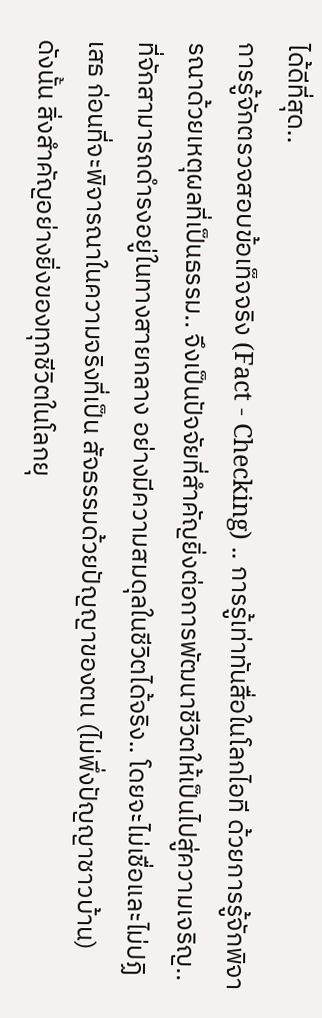ได้ดีที่สุด..
การรู้จักตรวจสอบข้อเท็จจริง (Fact - Checking) .. การรู้เท่าทันสื่อในโลกไอที ด้วยการรู้จักพิจารณาด้วยเหตุผลที่เป็นธรรม.. จึงเป็นปัจจัยที่สำคัญยิ่งต่อการพัฒนาชีวิตให้เป็นไปสู่ความเจริญ.. ที่จักสามารถดำรงอยู่ในทางสายกลาง อย่างมีความสมดุลในชีวิตได้จริง.. โดยจะไม่เชื่อและไม่ปฏิเสธ ก่อนที่จะพิจารณาในความจริงที่เป็น สัจธรรมด้วยปัญญาของตน (ไม่พึ่งปัญญาชาวบ้าน)
ดังนั้น สิ่งสำคัญอย่างยิ่งของทุกชีวิตในโลกยุ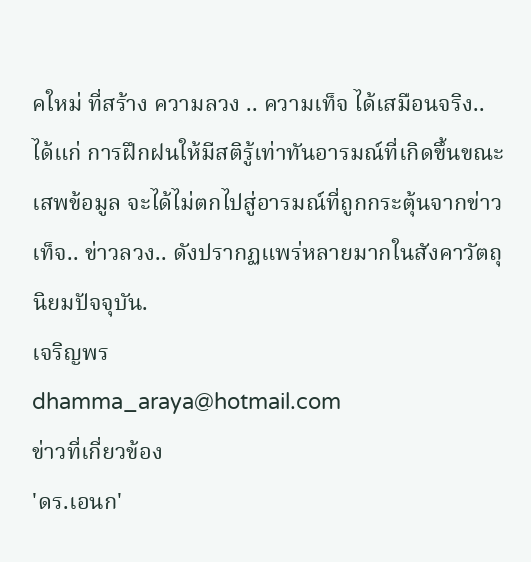คใหม่ ที่สร้าง ความลวง .. ความเท็จ ได้เสมือนจริง.. ได้แก่ การฝึกฝนให้มีสติรู้เท่าทันอารมณ์ที่เกิดขึ้นขณะเสพข้อมูล จะได้ไม่ตกไปสู่อารมณ์ที่ถูกกระตุ้นจากข่าวเท็จ.. ข่าวลวง.. ดังปรากฏแพร่หลายมากในสังคาวัตถุนิยมปัจจุบัน.
เจริญพร
dhamma_araya@hotmail.com
ข่าวที่เกี่ยวข้อง
'ดร.เอนก'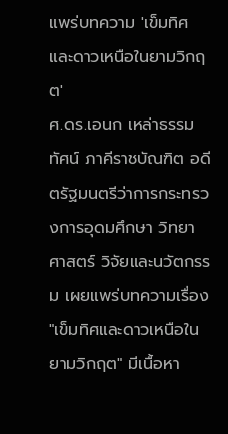แพร่บทความ 'เข็มทิศและดาวเหนือในยามวิกฤต'
ศ.ดร.เอนก เหล่าธรรมทัศน์ ภาคีราชบัณฑิต อดีตรัฐมนตรีว่าการกระทรวงการอุดมศึกษา วิทยาศาสตร์ วิจัยและนวัตกรรม เผยแพร่บทความเรื่อง "เข็มทิศและดาวเหนือในยามวิกฤต" มีเนื้อหา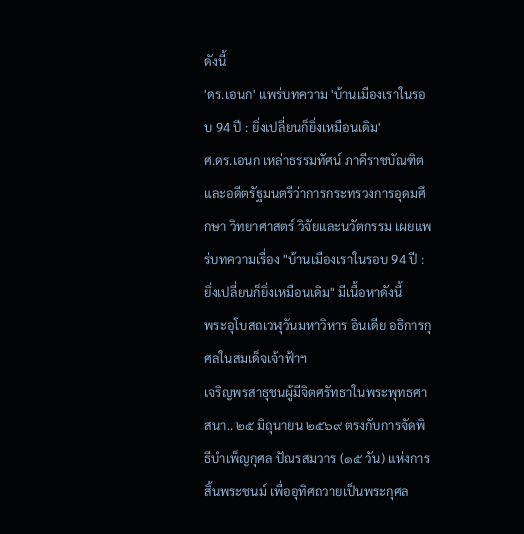ดังนี้
'ดร.เอนก' แพร่บทความ 'บ้านเมืองเราในรอบ 94 ปี : ยิ่งเปลี่ยนก็ยิ่งเหมือนเดิม'
ศ.ดร.เอนก เหล่าธรรมทัศน์ ภาคีราชบัณฑิต และอดีตรัฐมนตรีว่าการกระทรวงการอุดมศึกษา วิทยาศาสตร์ วิจัยและนวัตกรรม เผยแพร่บทความเรื่อง "บ้านเมืองเราในรอบ 94 ปี : ยิ่งเปลี่ยนก็ยิ่งเหมือนเดิม" มีเนื้อหาดังนี้
พระอุโบสถเวฬุวันมหาวิหาร อินเดีย อธิการกุศลในสมเด็จเจ้าฟ้าฯ
เจริญพรสาธุชนผู้มีจิตศรัทธาในพระพุทธศาสนา.. ๒๕ มิถุนายน ๒๕๖๙ ตรงกับการจัดพิธีบำเพ็ญกุศล ปัณรสมวาร (๑๕ วัน) แห่งการสิ้นพระชนม์ เพื่ออุทิศถวายเป็นพระกุศล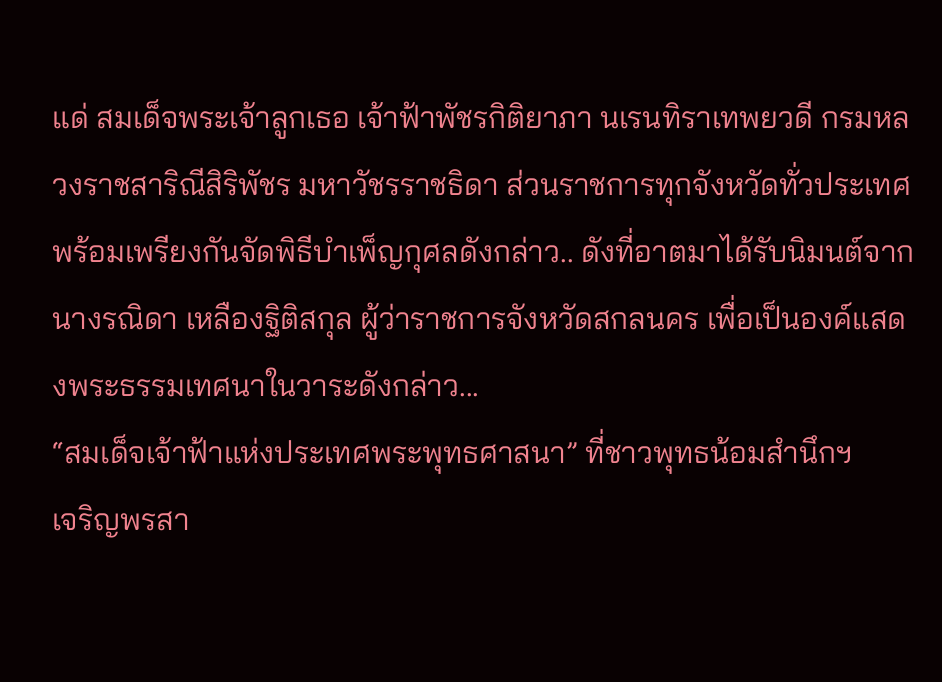แด่ สมเด็จพระเจ้าลูกเธอ เจ้าฟ้าพัชรกิติยาภา นเรนทิราเทพยวดี กรมหลวงราชสาริณีสิริพัชร มหาวัชรราชธิดา ส่วนราชการทุกจังหวัดทั่วประเทศพร้อมเพรียงกันจัดพิธีบำเพ็ญกุศลดังกล่าว.. ดังที่อาตมาได้รับนิมนต์จาก นางรณิดา เหลืองฐิติสกุล ผู้ว่าราชการจังหวัดสกลนคร เพื่อเป็นองค์แสดงพระธรรมเทศนาในวาระดังกล่าว...
“สมเด็จเจ้าฟ้าแห่งประเทศพระพุทธศาสนา” ที่ชาวพุทธน้อมสำนึกฯ
เจริญพรสา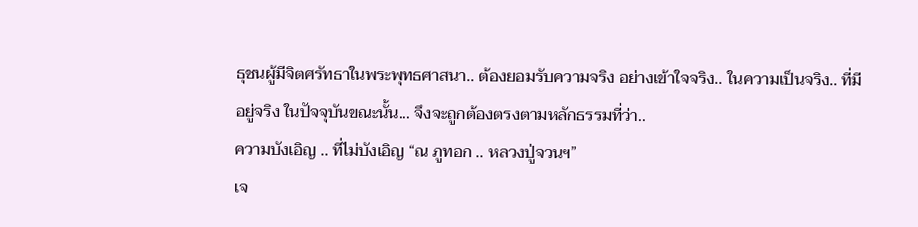ธุชนผู้มีจิตศรัทธาในพระพุทธศาสนา.. ต้องยอมรับความจริง อย่างเข้าใจจริง.. ในความเป็นจริง.. ที่มีอยู่จริง ในปัจจุบันขณะนั้น... จึงจะถูกต้องตรงตามหลักธรรมที่ว่า..
ความบังเอิญ .. ที่ไม่บังเอิญ “ณ ภูทอก .. หลวงปู่จวนฯ”
เจ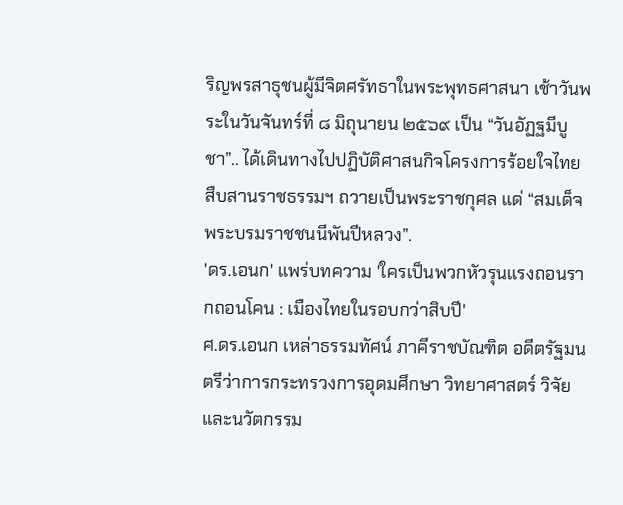ริญพรสาธุชนผู้มีจิตศรัทธาในพระพุทธศาสนา เช้าวันพระในวันจันทร์ที่ ๘ มิถุนายน ๒๕๖๙ เป็น “วันอัฏฐมีบูชา”.. ได้เดินทางไปปฏิบัติศาสนกิจโครงการร้อยใจไทย สืบสานราชธรรมฯ ถวายเป็นพระราชกุศล แด่ “สมเด็จพระบรมราชชนนีพันปีหลวง”.
'ดร.เอนก' แพร่บทความ 'ใครเป็นพวกหัวรุนแรงถอนรากถอนโคน : เมืองไทยในรอบกว่าสิบปี'
ศ.ดร.เอนก เหล่าธรรมทัศน์ ภาคีราชบัณฑิต อดีตรัฐมนตรีว่าการกระทรวงการอุดมศึกษา วิทยาศาสตร์ วิจัยและนวัตกรรม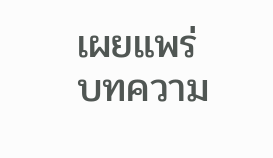เผยแพร่บทความ